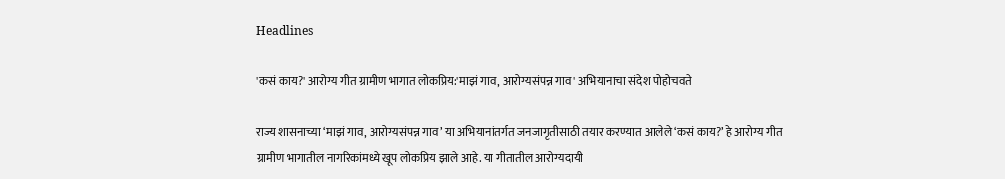Headlines

'कसं काय?' आरोग्य गीत ग्रामीण भागात लोकप्रिय:'माझं गाव, आरोग्यसंपन्न गाव' अभियानाचा संदेश पोहोचवते

राज्य शासनाच्या ‘माझं गाव, आरोग्यसंपन्न गाव’ या अभियानांतर्गत जनजागृतीसाठी तयार करण्यात आलेले ‘कसं काय?’ हे आरोग्य गीत ग्रामीण भागातील नागरिकांमध्ये खूप लोकप्रिय झाले आहे. या गीतातील आरोग्यदायी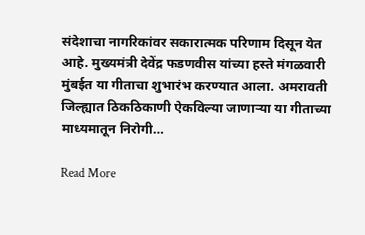संदेशाचा नागरिकांवर सकारात्मक परिणाम दिसून येत आहे. मुख्यमंत्री देवेंद्र फडणवीस यांच्या हस्ते मंगळवारी मुंबईत या गीताचा शुभारंभ करण्यात आला. अमरावती जिल्ह्यात ठिकठिकाणी ऐकविल्या जाणाऱ्या या गीताच्या माध्यमातून निरोगी…

Read More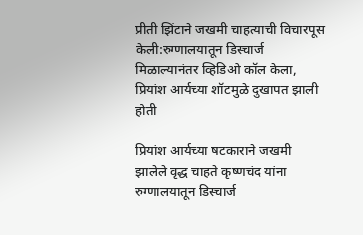प्रीती झिंटाने जखमी चाहत्याची विचारपूस केली:रुग्णालयातून डिस्चार्ज मिळाल्यानंतर व्हिडिओ कॉल केला, प्रियांश आर्यच्या शॉटमुळे दुखापत झाली होती

प्रियांश आर्यच्या षटकाराने जखमी झालेले वृद्ध चाहते कृष्णचंद यांना रुग्णालयातून डिस्चार्ज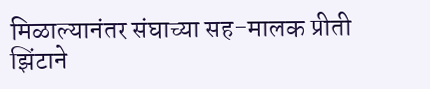मिळाल्यानंतर संघाच्या सह-मालक प्रीती झिंटाने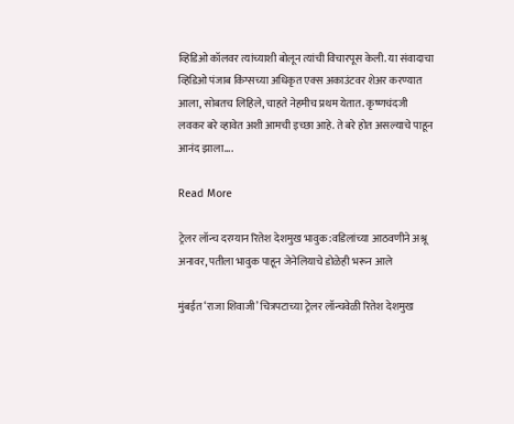व्हिडिओ कॉलवर त्यांच्याशी बोलून त्यांची विचारपूस केली. या संवादाचा व्हिडिओ पंजाब किंग्सच्या अधिकृत एक्स अकाउंटवर शेअर करण्यात आला, सोबतच लिहिले, चाहते नेहमीच प्रथम येतात. कृष्णचंदजी लवकर बरे व्हावेत अशी आमची इच्छा आहे. ते बरे होत असल्याचे पाहून आनंद झाला….

Read More

ट्रेलर लॉन्च दरम्यान रितेश देशमुख भावुक:वडिलांच्या आठवणीने अश्रू अनावर, पतीला भावुक पाहून जेनेलियाचे डोळेही भरून आले

मुंबईत ‘राजा शिवाजी’ चित्रपटाच्या ट्रेलर लॉन्चवेळी रितेश देशमुख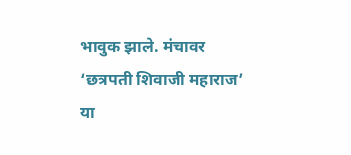भावुक झाले. मंचावर ‘छत्रपती शिवाजी महाराज’ या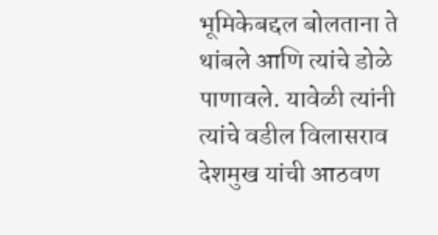भूमिकेबद्दल बोलताना ते थांबले आणि त्यांचे डोळे पाणावले. यावेळी त्यांनी त्यांचे वडील विलासराव देशमुख यांची आठवण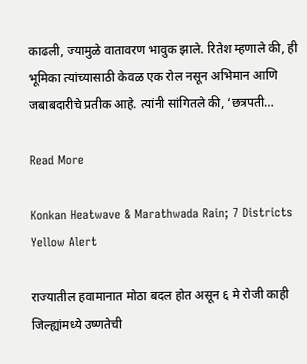काढली, ज्यामुळे वातावरण भावुक झाले. रितेश म्हणाले की, ही भूमिका त्यांच्यासाठी केवळ एक रोल नसून अभिमान आणि जबाबदारीचे प्रतीक आहे. त्यांनी सांगितले की, ‘छत्रपती…

Read More

Konkan Heatwave & Marathwada Rain; 7 Districts Yellow Alert

राज्यातील हवामानात मोठा बदल होत असून ६ मे रोजी काही जिल्ह्यांमध्ये उष्णतेची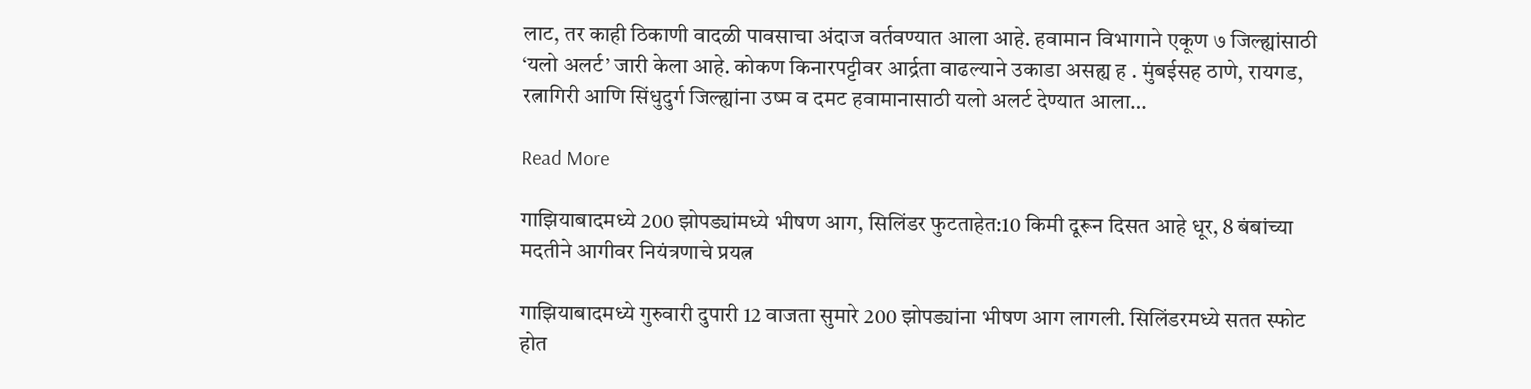लाट, तर काही ठिकाणी वादळी पावसाचा अंदाज वर्तवण्यात आला आहे. हवामान विभागाने एकूण ७ जिल्ह्यांसाठी ‘यलो अलर्ट’ जारी केला आहे. कोकण किनारपट्टीवर आर्द्रता वाढल्याने उकाडा असह्य ह . मुंबईसह ठाणे, रायगड, रत्नागिरी आणि सिंधुदुर्ग जिल्ह्यांना उष्म व दमट हवामानासाठी यलो अलर्ट देण्यात आला…

Read More

गाझियाबादमध्ये 200 झोपड्यांमध्ये भीषण आग, सिलिंडर फुटताहेत:10 किमी दूरून दिसत आहे धूर, 8 बंबांच्या मदतीने आगीवर नियंत्रणाचे प्रयत्न

गाझियाबादमध्ये गुरुवारी दुपारी 12 वाजता सुमारे 200 झोपड्यांना भीषण आग लागली. सिलिंडरमध्ये सतत स्फोट होत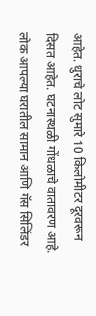आहेत. धुराचे लोट सुमारे 10 किलोमीटर दूरवरून दिसत आहेत. घटनास्थळी गोंधळाचे वातावरण आहे. लोक आपल्या घरातील सामान आणि गॅस सिलिंडर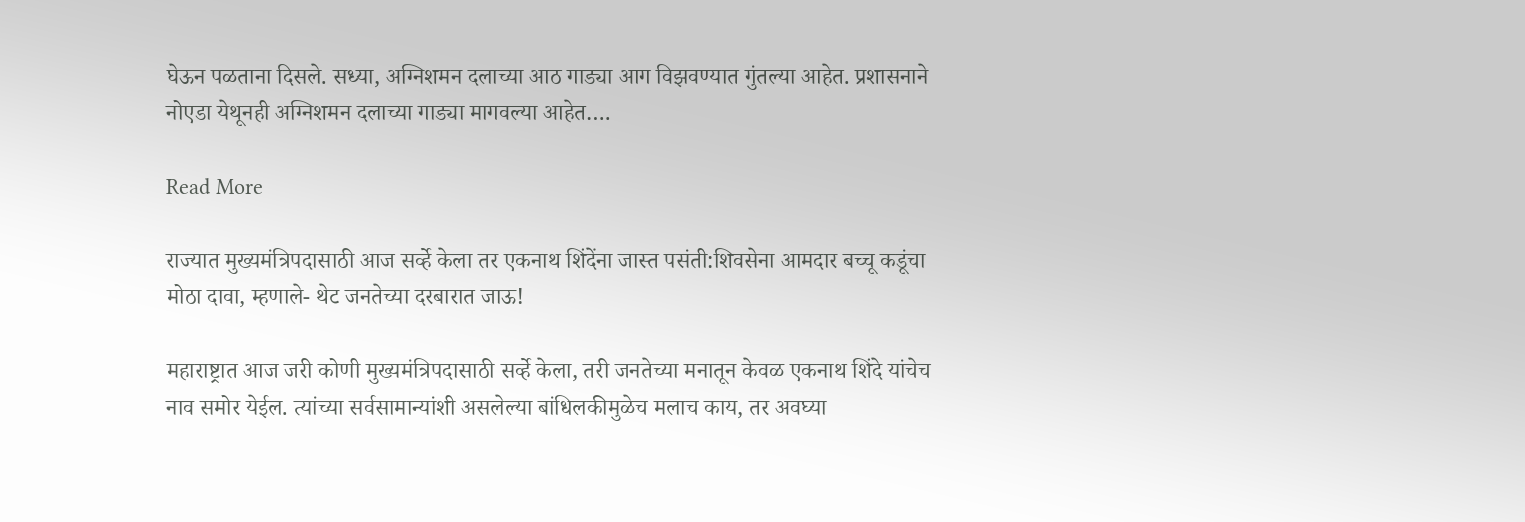घेऊन पळताना दिसले. सध्या, अग्निशमन दलाच्या आठ गाड्या आग विझवण्यात गुंतल्या आहेत. प्रशासनाने नोएडा येथूनही अग्निशमन दलाच्या गाड्या मागवल्या आहेत….

Read More

राज्यात मुख्यमंत्रिपदासाठी आज सर्व्हे केला तर एकनाथ शिंदेंना जास्त पसंती:शिवसेना आमदार बच्चू कडूंचा मोठा दावा, म्हणाले- थेट जनतेच्या दरबारात जाऊ!

महाराष्ट्रात आज जरी कोणी मुख्यमंत्रिपदासाठी सर्व्हे केला, तरी जनतेच्या मनातून केवळ एकनाथ शिंदे यांचेच नाव समोर येईल. त्यांच्या सर्वसामान्यांशी असलेल्या बांधिलकीमुळेच मलाच काय, तर अवघ्या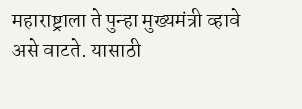महाराष्ट्राला ते पुन्हा मुख्यमंत्री व्हावे असे वाटते. यासाठी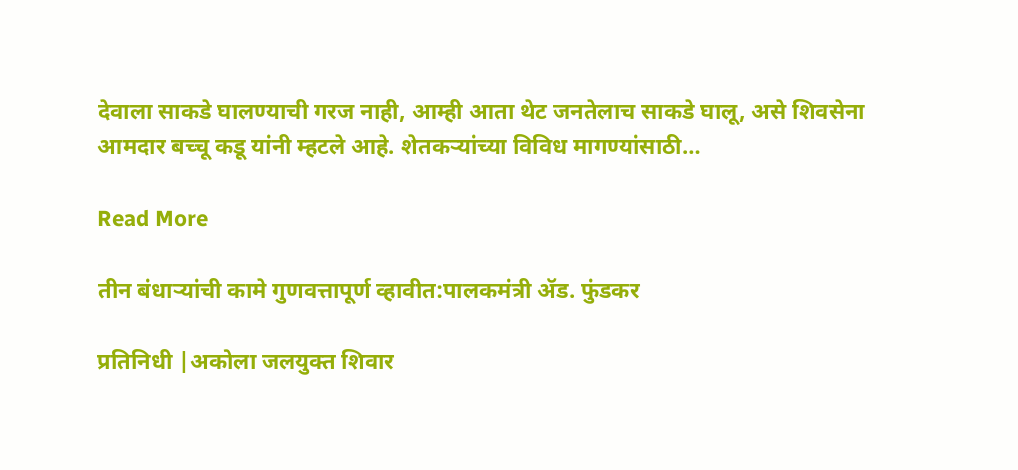देवाला साकडे घालण्याची गरज नाही, आम्ही आता थेट जनतेलाच साकडे घालू, असे शिवसेना आमदार बच्चू कडू यांनी म्हटले आहे. शेतकऱ्यांच्या विविध मागण्यांसाठी…

Read More

तीन बंधाऱ्यांची कामे गुणवत्तापूर्ण व्हावीत:पालकमंत्री ॲड. फुंडकर

प्रतिनिधी |अकोला जलयुक्त शिवार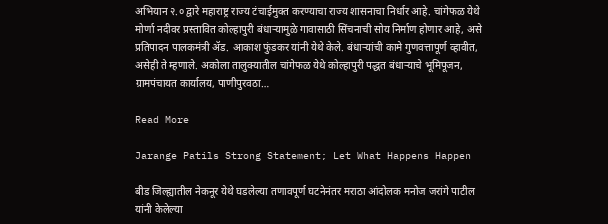अभियान २.० द्वारे महाराष्ट्र राज्य टंचाईमुक्त करण्याचा राज्य शासनाचा निर्धार आहे. चांगेफळ येथे मोर्णा नदीवर प्रस्तावित कोल्हापुरी बंधाऱ्यामुळे गावासाठी सिंचनाची सोय निर्माण होणार आहे, असे प्रतिपादन पालकमंत्री ॲड. आकाश फुंडकर यांनी येथे केले. बंधाऱ्यांची कामे गुणवत्तापूर्ण व्हावीत, असेही ते म्हणाले. अकोला तालुक्यातील चांगेफळ येथे कोल्हापुरी पद्धत बंधाऱ्याचे भूमिपूजन, ग्रामपंचायत कार्यालय, पाणीपुरवठा…

Read More

Jarange Patils Strong Statement; Let What Happens Happen

बीड जिल्ह्यातील नेकनूर येथे घडलेल्या तणावपूर्ण घटनेनंतर मराठा आंदोलक मनोज जरांगे पाटील यांनी केलेल्या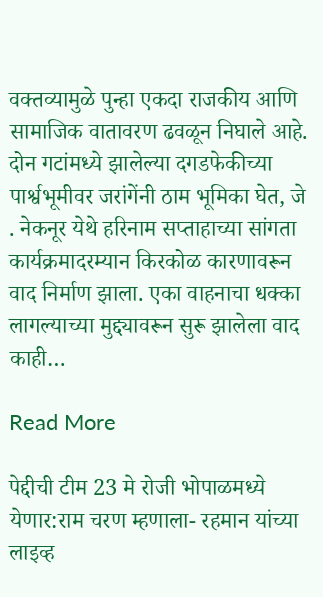वक्तव्यामुळे पुन्हा एकदा राजकीय आणि सामाजिक वातावरण ढवळून निघाले आहे. दोन गटांमध्ये झालेल्या दगडफेकीच्या पार्श्वभूमीवर जरांगेंनी ठाम भूमिका घेत, जे . नेकनूर येथे हरिनाम सप्ताहाच्या सांगता कार्यक्रमादरम्यान किरकोळ कारणावरून वाद निर्माण झाला. एका वाहनाचा धक्का लागल्याच्या मुद्द्यावरून सुरू झालेला वाद काही…

Read More

पेद्दीची टीम 23 मे रोजी भोपाळमध्ये येणार:राम चरण म्हणाला- रहमान यांच्या लाइव्ह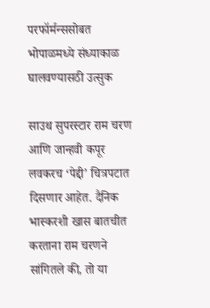परफॉर्मन्ससोबत भोपाळमध्ये संध्याकाळ घालवण्यासठी उत्सुक

साउथ सुपरस्टार राम चरण आणि जान्हवी कपूर लवकरच ‘पेद्दी’ चित्रपटात दिसणार आहेत. दैनिक भास्करशी खास बातचीत करताना राम चरणने सांगितले की, तो या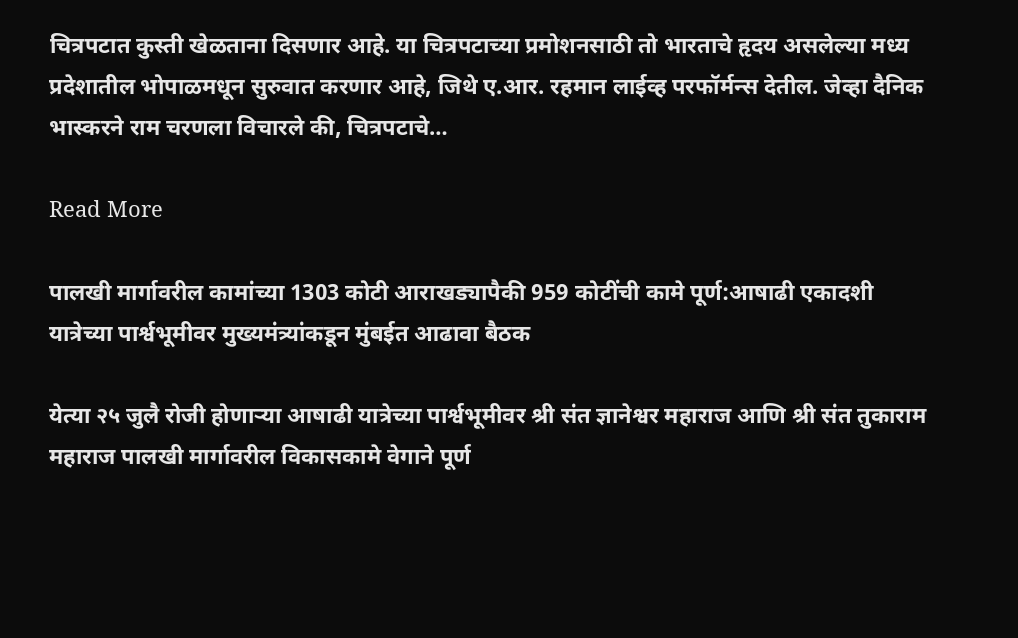चित्रपटात कुस्ती खेळताना दिसणार आहे. या चित्रपटाच्या प्रमोशनसाठी तो भारताचे हृदय असलेल्या मध्य प्रदेशातील भोपाळमधून सुरुवात करणार आहे, जिथे ए.आर. रहमान लाईव्ह परफॉर्मन्स देतील. जेव्हा दैनिक भास्करने राम चरणला विचारले की, चित्रपटाचे…

Read More

पालखी मार्गावरील कामांच्या 1303 कोटी आराखड्यापैकी 959 कोटींची कामे पूर्ण:आषाढी एकादशी यात्रेच्या पार्श्वभूमीवर मुख्यमंत्र्यांकडून मुंबईत आढावा बैठक

येत्या २५ जुलै रोजी होणाऱ्या आषाढी यात्रेच्या पार्श्वभूमीवर श्री संत ज्ञानेश्वर महाराज आणि श्री संत तुकाराम महाराज पालखी मार्गावरील विकासकामे वेगाने पूर्ण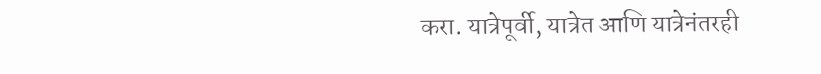करा. यात्रेपूर्वी, यात्रेत आणि यात्रेनंतरही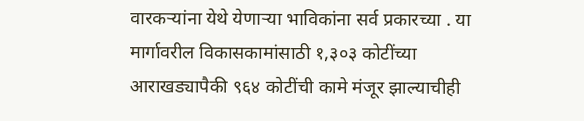वारकऱ्यांना येथे येणाऱ्या भाविकांना सर्व प्रकारच्या . या मार्गावरील विकासकामांसाठी १,३०३ कोटींच्या आराखड्यापैकी ९६४ कोटींची कामे मंजूर झाल्याचीही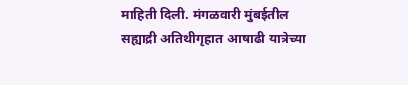माहिती दिली. मंगळवारी मुंबईतील सह्याद्री अतिथीगृहात आषाढी यात्रेच्या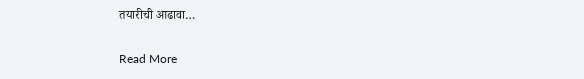तयारीची आढावा…

Read More